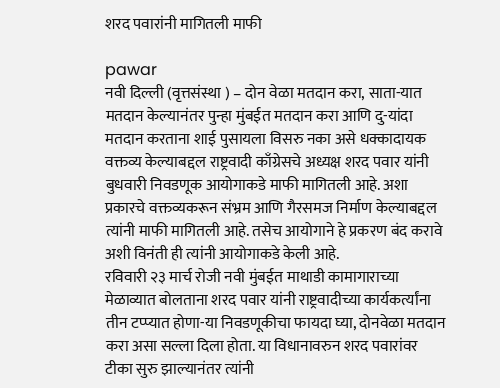शरद पवारांनी मागितली माफी

pawar
नवी दिल्ली (वृत्तसंस्था ) – दोन वेळा मतदान करा, साता-यात मतदान केल्यानंतर पुन्हा मुंबईत मतदान करा आणि दु-यांदा मतदान करताना शाई पुसायला विसरु नका असे धक्कादायक वक्तव्य केल्याबद्दल राष्ट्रवादी काँग्रेसचे अध्यक्ष शरद पवार यांनी बुधवारी निवडणूक आयोगाकडे माफी मागितली आहे. अशा प्रकारचे वक्तव्यकरून संभ्रम आणि गैरसमज निर्माण केल्याबद्दल त्यांनी माफी मागितली आहे. तसेच आयोगाने हे प्रकरण बंद करावे अशी विनंती ही त्यांनी आयोगाकडे केली आहे.
रविवारी २३ मार्च रोजी नवी मुंबईत माथाडी कामागाराच्या मेळाव्यात बोलताना शरद पवार यांनी राष्ट्रवादीच्या कार्यकर्त्यांना तीन टप्प्यात होणा-या निवडणूकीचा फायदा घ्या, दोनवेळा मतदान करा असा सल्ला दिला होता. या विधानावरुन शरद पवारांवर टीका सुरु झाल्यानंतर त्यांनी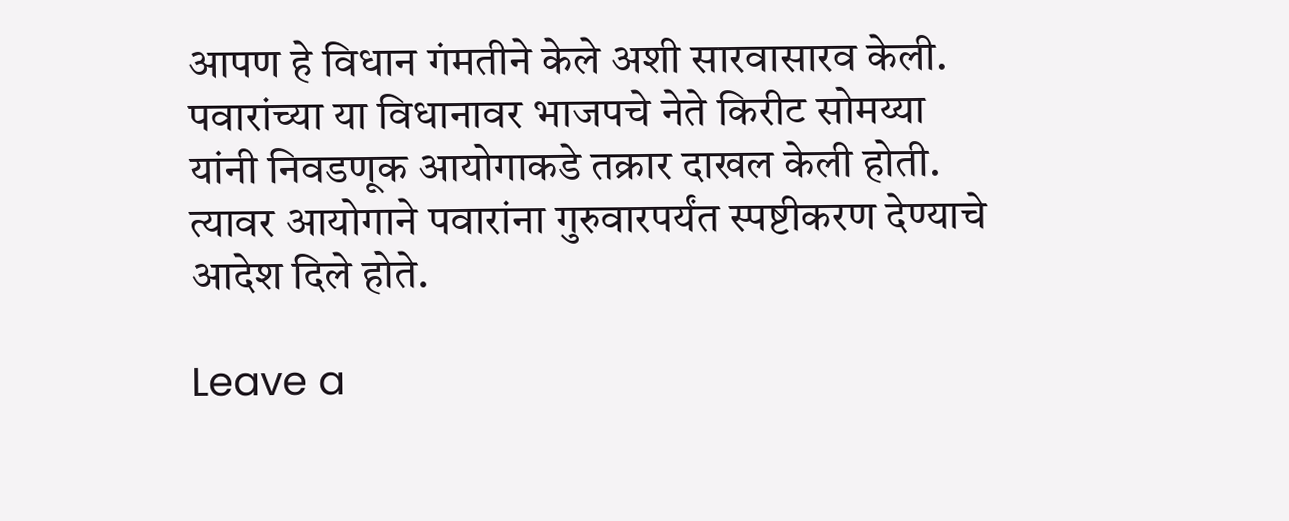आपण हे विधान गंमतीने केले अशी सारवासारव केली. पवारांच्या या विधानावर भाजपचे नेते किरीट सोमय्या यांनी निवडणूक आयोगाकडे तक्रार दाखल केली होती. त्यावर आयोगाने पवारांना गुरुवारपर्यंत स्पष्टीकरण देण्याचे आदेश दिले होते.

Leave a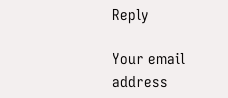Reply

Your email address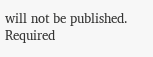will not be published. Required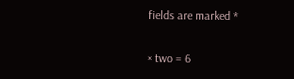fields are marked *


× two = 6